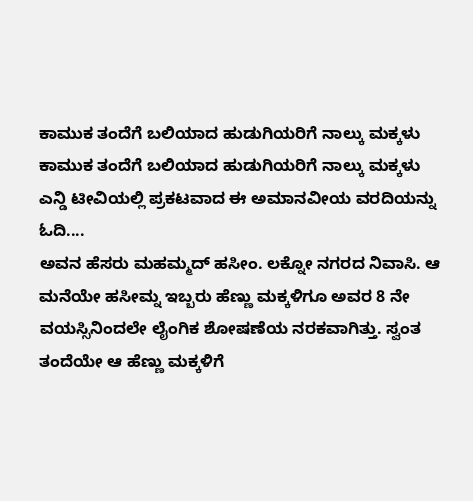ಕಾಮುಕ ತಂದೆಗೆ ಬಲಿಯಾದ ಹುಡುಗಿಯರಿಗೆ ನಾಲ್ಕು ಮಕ್ಕಳು
ಕಾಮುಕ ತಂದೆಗೆ ಬಲಿಯಾದ ಹುಡುಗಿಯರಿಗೆ ನಾಲ್ಕು ಮಕ್ಕಳು
ಎನ್ಡಿ ಟೀವಿಯಲ್ಲಿ ಪ್ರಕಟವಾದ ಈ ಅಮಾನವೀಯ ವರದಿಯನ್ನು ಓದಿ....
ಅವನ ಹೆಸರು ಮಹಮ್ಮದ್ ಹಸೀಂ. ಲಕ್ನೋ ನಗರದ ನಿವಾಸಿ. ಆ ಮನೆಯೇ ಹಸೀಮ್ನ ಇಬ್ಬರು ಹೆಣ್ಣು ಮಕ್ಕಳಿಗೂ ಅವರ 8 ನೇ ವಯಸ್ಸಿನಿಂದಲೇ ಲೈಂಗಿಕ ಶೋಷಣೆಯ ನರಕವಾಗಿತ್ತು. ಸ್ವಂತ ತಂದೆಯೇ ಆ ಹೆಣ್ಣು ಮಕ್ಕಳಿಗೆ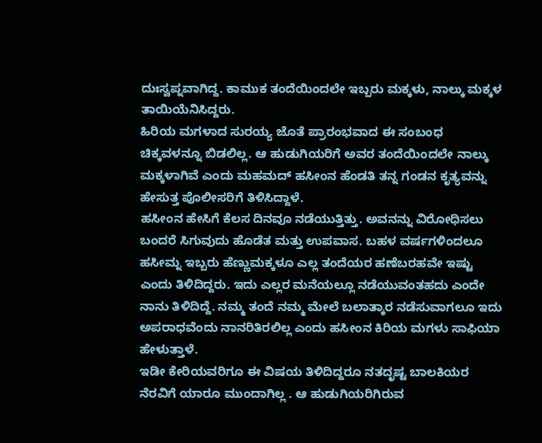ದುಃಸ್ವಪ್ನವಾಗಿದ್ದ. ಕಾಮುಕ ತಂದೆಯಿಂದಲೇ ಇಬ್ಬರು ಮಕ್ಕಳು, ನಾಲ್ಕು ಮಕ್ಕಳ ತಾಯಿಯೆನಿಸಿದ್ದರು.
ಹಿರಿಯ ಮಗಳಾದ ಸುರಯ್ಯ ಜೊತೆ ಪ್ರಾರಂಭವಾದ ಈ ಸಂಬಂಧ ಚಿಕ್ಕವಳನ್ನೂ ಬಿಡಲಿಲ್ಲ. ಆ ಹುಡುಗಿಯರಿಗೆ ಅವರ ತಂದೆಯಿಂದಲೇ ನಾಲ್ಕು ಮಕ್ಕಳಾಗಿವೆ ಎಂದು ಮಹಮದ್ ಹಸೀಂನ ಹೆಂಡತಿ ತನ್ನ ಗಂಡನ ಕೃತ್ಯವನ್ನು ಹೇಸುತ್ತ ಪೊಲೀಸರಿಗೆ ತಿಳಿಸಿದ್ದಾಳೆ.
ಹಸೀಂನ ಹೇಸಿಗೆ ಕೆಲಸ ದಿನವೂ ನಡೆಯುತ್ತಿತ್ತು. ಅವನನ್ನು ವಿರೋಧಿಸಲು ಬಂದರೆ ಸಿಗುವುದು ಹೊಡೆತ ಮತ್ತು ಉಪವಾಸ. ಬಹಳ ವರ್ಷಗಳಿಂದಲೂ ಹಸೀಮ್ನ ಇಬ್ಬರು ಹೆಣ್ಣುಮಕ್ಕಳೂ ಎಲ್ಲ ತಂದೆಯರ ಹಣೆಬರಹವೇ ಇಷ್ಟು ಎಂದು ತಿಳಿದಿದ್ದರು. ಇದು ಎಲ್ಲರ ಮನೆಯಲ್ಲೂ ನಡೆಯುವಂತಹದು ಎಂದೇ ನಾನು ತಿಳಿದಿದ್ದೆ. ನಮ್ಮ ತಂದೆ ನಮ್ಮ ಮೇಲೆ ಬಲಾತ್ಕಾರ ನಡೆಸುವಾಗಲೂ ಇದು ಅಪರಾಧವೆಂದು ನಾನರಿತಿರಲಿಲ್ಲ ಎಂದು ಹಸೀಂನ ಕಿರಿಯ ಮಗಳು ಸಾಫಿಯಾ ಹೇಳುತ್ತಾಳೆ.
ಇಡೀ ಕೇರಿಯವರಿಗೂ ಈ ವಿಷಯ ತಿಳಿದಿದ್ದರೂ ನತದೃಷ್ಟ ಬಾಲಕಿಯರ ನೆರವಿಗೆ ಯಾರೂ ಮುಂದಾಗಿಲ್ಲ . ಆ ಹುಡುಗಿಯರಿಗಿರುವ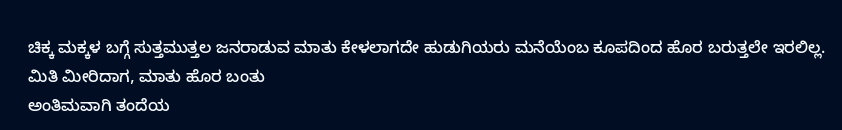ಚಿಕ್ಕ ಮಕ್ಕಳ ಬಗ್ಗೆ ಸುತ್ತಮುತ್ತಲ ಜನರಾಡುವ ಮಾತು ಕೇಳಲಾಗದೇ ಹುಡುಗಿಯರು ಮನೆಯೆಂಬ ಕೂಪದಿಂದ ಹೊರ ಬರುತ್ತಲೇ ಇರಲಿಲ್ಲ.
ಮಿತಿ ಮೀರಿದಾಗ, ಮಾತು ಹೊರ ಬಂತು
ಅಂತಿಮವಾಗಿ ತಂದೆಯ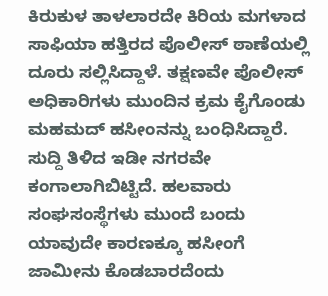ಕಿರುಕುಳ ತಾಳಲಾರದೇ ಕಿರಿಯ ಮಗಳಾದ ಸಾಫಿಯಾ ಹತ್ತಿರದ ಪೊಲೀಸ್ ಠಾಣೆಯಲ್ಲಿ ದೂರು ಸಲ್ಲಿಸಿದ್ದಾಳೆ. ತಕ್ಷಣವೇ ಪೊಲೀಸ್ ಅಧಿಕಾರಿಗಳು ಮುಂದಿನ ಕ್ರಮ ಕೈಗೊಂಡು ಮಹಮದ್ ಹಸೀಂನನ್ನು ಬಂಧಿಸಿದ್ದಾರೆ. ಸುದ್ದಿ ತಿಳಿದ ಇಡೀ ನಗರವೇ ಕಂಗಾಲಾಗಿಬಿಟ್ಟಿದೆ. ಹಲವಾರು ಸಂಘಸಂಸ್ಥೆಗಳು ಮುಂದೆ ಬಂದು ಯಾವುದೇ ಕಾರಣಕ್ಕೂ ಹಸೀಂಗೆ ಜಾಮೀನು ಕೊಡಬಾರದೆಂದು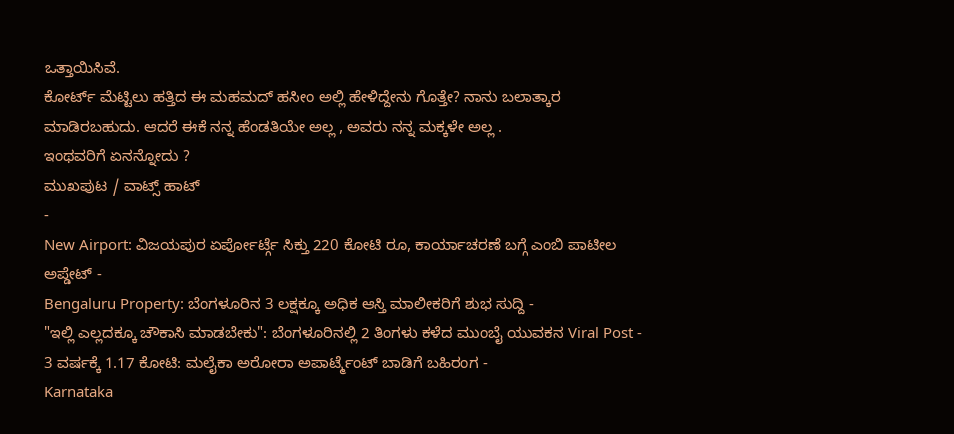ಒತ್ತಾಯಿಸಿವೆ.
ಕೋರ್ಟ್ ಮೆಟ್ಟಿಲು ಹತ್ತಿದ ಈ ಮಹಮದ್ ಹಸೀಂ ಅಲ್ಲಿ ಹೇಳಿದ್ದೇನು ಗೊತ್ತೇ? ನಾನು ಬಲಾತ್ಕಾರ ಮಾಡಿರಬಹುದು. ಆದರೆ ಈಕೆ ನನ್ನ ಹೆಂಡತಿಯೇ ಅಲ್ಲ , ಅವರು ನನ್ನ ಮಕ್ಕಳೇ ಅಲ್ಲ .
ಇಂಥವರಿಗೆ ಏನನ್ನೋದು ?
ಮುಖಪುಟ / ವಾಟ್ಸ್ ಹಾಟ್
-
New Airport: ವಿಜಯಪುರ ಏರ್ಪೋರ್ಟ್ಗೆ ಸಿಕ್ತು 220 ಕೋಟಿ ರೂ, ಕಾರ್ಯಾಚರಣೆ ಬಗ್ಗೆ ಎಂಬಿ ಪಾಟೀಲ ಅಪ್ಡೇಟ್ -
Bengaluru Property: ಬೆಂಗಳೂರಿನ 3 ಲಕ್ಷಕ್ಕೂ ಅಧಿಕ ಆಸ್ತಿ ಮಾಲೀಕರಿಗೆ ಶುಭ ಸುದ್ದಿ -
"ಇಲ್ಲಿ ಎಲ್ಲದಕ್ಕೂ ಚೌಕಾಸಿ ಮಾಡಬೇಕು": ಬೆಂಗಳೂರಿನಲ್ಲಿ 2 ತಿಂಗಳು ಕಳೆದ ಮುಂಬೈ ಯುವಕನ Viral Post -
3 ವರ್ಷಕ್ಕೆ 1.17 ಕೋಟಿ: ಮಲೈಕಾ ಅರೋರಾ ಅಪಾರ್ಟ್ಮೆಂಟ್ ಬಾಡಿಗೆ ಬಹಿರಂಗ -
Karnataka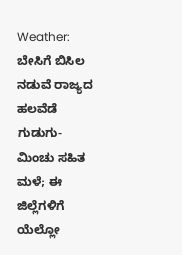Weather: ಬೇಸಿಗೆ ಬಿಸಿಲ ನಡುವೆ ರಾಜ್ಯದ ಹಲವೆಡೆ ಗುಡುಗು-ಮಿಂಚು ಸಹಿತ ಮಳೆ; ಈ ಜಿಲ್ಲೆಗಳಿಗೆ ಯೆಲ್ಲೋ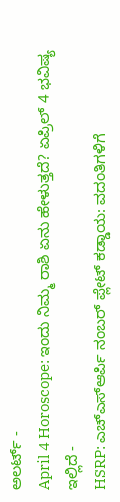ಅಲರ್ಟ್ -
April 4 Horoscope: ಇಂದು ನಿಮ್ಮ ರಾಶಿ ಏನು ಹೇಳುತ್ತದೆ? ಏಪ್ರಿಲ್ 4 ಭವಿಷ್ಯ ಇಲ್ಲಿದೆ -
HSRP: ಎಚ್ಎಸ್ಆರ್ಪಿ ನಂಬರ್ ಪ್ಲೇಟ್ ಕಡ್ಡಾಯ: ವದಂತಿಗಳಿಗೆ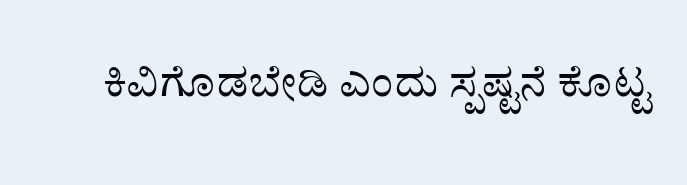ಕಿವಿಗೊಡಬೇಡಿ ಎಂದು ಸ್ಪಷ್ಟನೆ ಕೊಟ್ಟ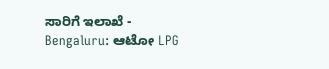ಸಾರಿಗೆ ಇಲಾಖೆ -
Bengaluru: ಆಟೋ LPG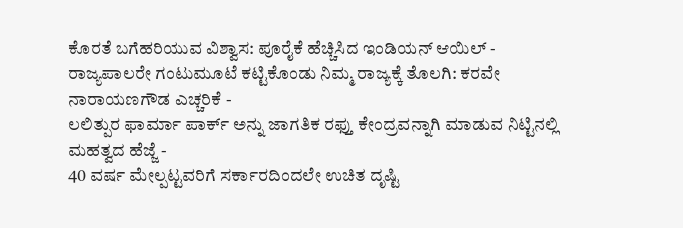ಕೊರತೆ ಬಗೆಹರಿಯುವ ವಿಶ್ವಾಸ: ಪೂರೈಕೆ ಹೆಚ್ಚಿಸಿದ ಇಂಡಿಯನ್ ಆಯಿಲ್ -
ರಾಜ್ಯಪಾಲರೇ ಗಂಟುಮೂಟೆ ಕಟ್ಟಿಕೊಂಡು ನಿಮ್ಮ ರಾಜ್ಯಕ್ಕೆ ತೊಲಗಿ: ಕರವೇ ನಾರಾಯಣಗೌಡ ಎಚ್ಚರಿಕೆ -
ಲಲಿತ್ಪುರ ಫಾರ್ಮಾ ಪಾರ್ಕ್ ಅನ್ನು ಜಾಗತಿಕ ರಫ್ತು ಕೇಂದ್ರವನ್ನಾಗಿ ಮಾಡುವ ನಿಟ್ಟಿನಲ್ಲಿ ಮಹತ್ವದ ಹೆಜ್ಜೆ -
40 ವರ್ಷ ಮೇಲ್ಪಟ್ಟವರಿಗೆ ಸರ್ಕಾರದಿಂದಲೇ ಉಚಿತ ದೃಷ್ಟಿ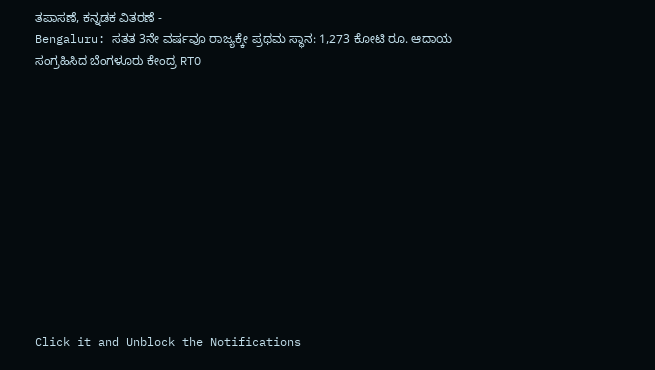ತಪಾಸಣೆ, ಕನ್ನಡಕ ವಿತರಣೆ -
Bengaluru: ಸತತ 3ನೇ ವರ್ಷವೂ ರಾಜ್ಯಕ್ಕೇ ಪ್ರಥಮ ಸ್ಥಾನ: 1,273 ಕೋಟಿ ರೂ. ಆದಾಯ ಸಂಗ್ರಹಿಸಿದ ಬೆಂಗಳೂರು ಕೇಂದ್ರ RTO












Click it and Unblock the Notifications